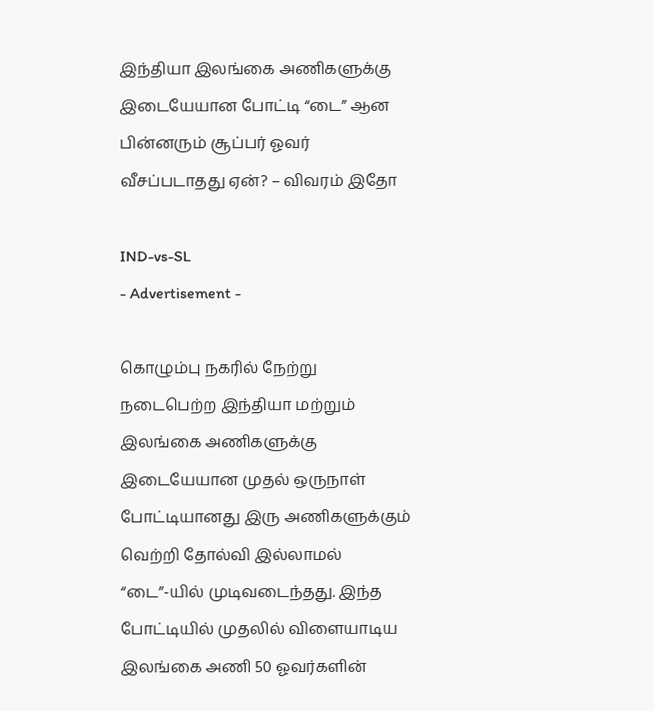இந்தியா இலங்கை அணிகளுக்கு இடையேயான போட்டி “டை” ஆன பின்னரும் சூப்பர் ஓவர் வீசப்படாதது ஏன்? – விவரம் இதோ

IND-vs-SL
- Advertisement -

கொழும்பு நகரில் நேற்று நடைபெற்ற இந்தியா மற்றும் இலங்கை அணிகளுக்கு இடையேயான முதல் ஒருநாள் போட்டியானது இரு அணிகளுக்கும் வெற்றி தோல்வி இல்லாமல் “டை”-யில் முடிவடைந்தது. இந்த போட்டியில் முதலில் விளையாடிய இலங்கை அணி 50 ஓவர்களின்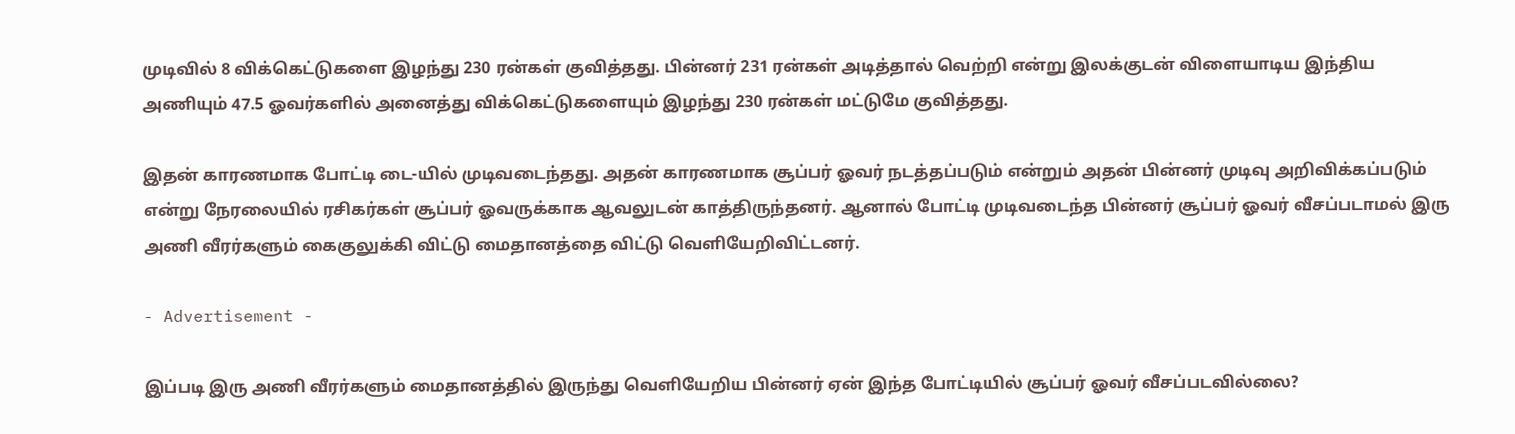முடிவில் 8 விக்கெட்டுகளை இழந்து 230 ரன்கள் குவித்தது. பின்னர் 231 ரன்கள் அடித்தால் வெற்றி என்று இலக்குடன் விளையாடிய இந்திய அணியும் 47.5 ஓவர்களில் அனைத்து விக்கெட்டுகளையும் இழந்து 230 ரன்கள் மட்டுமே குவித்தது.

இதன் காரணமாக போட்டி டை-யில் முடிவடைந்தது. அதன் காரணமாக சூப்பர் ஓவர் நடத்தப்படும் என்றும் அதன் பின்னர் முடிவு அறிவிக்கப்படும் என்று நேரலையில் ரசிகர்கள் சூப்பர் ஓவருக்காக ஆவலுடன் காத்திருந்தனர். ஆனால் போட்டி முடிவடைந்த பின்னர் சூப்பர் ஓவர் வீசப்படாமல் இரு அணி வீரர்களும் கைகுலுக்கி விட்டு மைதானத்தை விட்டு வெளியேறிவிட்டனர்.

- Advertisement -

இப்படி இரு அணி வீரர்களும் மைதானத்தில் இருந்து வெளியேறிய பின்னர் ஏன் இந்த போட்டியில் சூப்பர் ஓவர் வீசப்படவில்லை?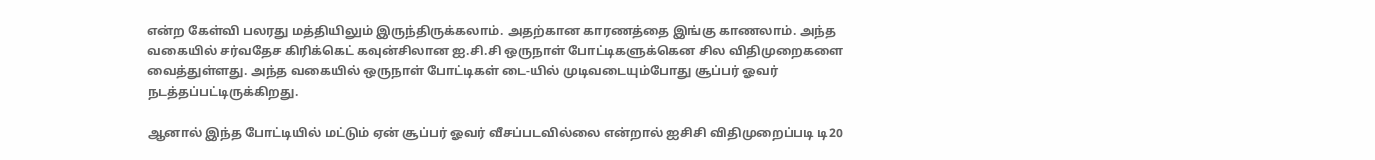என்ற கேள்வி பலரது மத்தியிலும் இருந்திருக்கலாம். அதற்கான காரணத்தை இங்கு காணலாம். அந்த வகையில் சர்வதேச கிரிக்கெட் கவுன்சிலான ஐ.சி.சி ஒருநாள் போட்டிகளுக்கென சில விதிமுறைகளை வைத்துள்ளது. அந்த வகையில் ஒருநாள் போட்டிகள் டை-யில் முடிவடையும்போது சூப்பர் ஓவர் நடத்தப்பட்டிருக்கிறது.

ஆனால் இந்த போட்டியில் மட்டும் ஏன் சூப்பர் ஓவர் வீசப்படவில்லை என்றால் ஐசிசி விதிமுறைப்படி டி20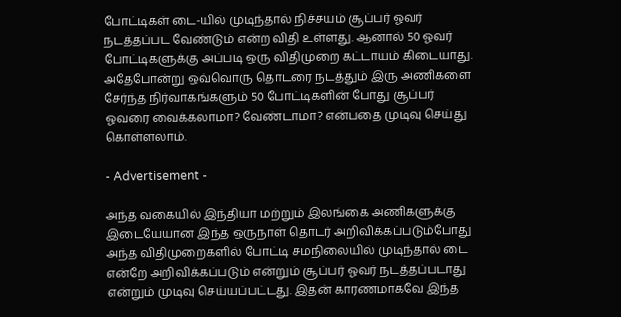போட்டிகள் டை-யில் முடிந்தால் நிச்சயம் சூப்பர் ஓவர் நடத்தப்பட வேண்டும் என்ற விதி உள்ளது. ஆனால் 50 ஓவர் போட்டிகளுக்கு அப்படி ஒரு விதிமுறை கட்டாயம் கிடையாது. அதேபோன்று ஒவ்வொரு தொடரை நடத்தும் இரு அணிகளை சேர்ந்த நிர்வாகங்களும் 50 போட்டிகளின் போது சூப்பர் ஓவரை வைக்கலாமா? வேண்டாமா? என்பதை முடிவு செய்து கொள்ளலாம்.

- Advertisement -

அந்த வகையில் இந்தியா மற்றும் இலங்கை அணிகளுக்கு இடையேயான இந்த ஒருநாள் தொடர் அறிவிக்கப்படும்போது அந்த விதிமுறைகளில் போட்டி சமநிலையில் முடிந்தால் டை என்றே அறிவிக்கப்படும் என்றும் சூப்பர் ஓவர் நடத்தப்படாது என்றும் முடிவு செய்யப்பட்டது. இதன் காரணமாகவே இந்த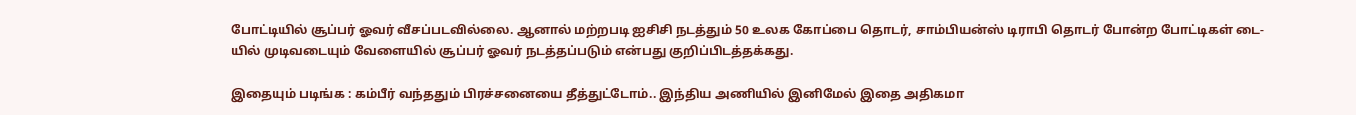போட்டியில் சூப்பர் ஓவர் வீசப்படவில்லை. ஆனால் மற்றபடி ஐசிசி நடத்தும் 50 உலக கோப்பை தொடர், சாம்பியன்ஸ் டிராபி தொடர் போன்ற போட்டிகள் டை-யில் முடிவடையும் வேளையில் சூப்பர் ஓவர் நடத்தப்படும் என்பது குறிப்பிடத்தக்கது.

இதையும் படிங்க : கம்பீர் வந்ததும் பிரச்சனையை தீத்துட்டோம்.. இந்திய அணியில் இனிமேல் இதை அதிகமா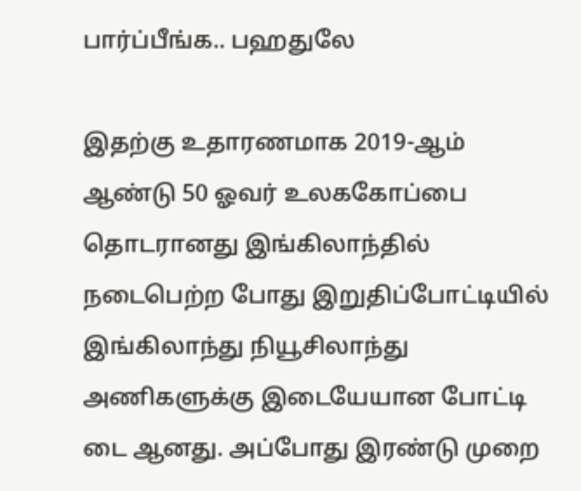பார்ப்பீங்க.. பஹதுலே

இதற்கு உதாரணமாக 2019-ஆம் ஆண்டு 50 ஓவர் உலககோப்பை தொடரானது இங்கிலாந்தில் நடைபெற்ற போது இறுதிப்போட்டியில் இங்கிலாந்து நியூசிலாந்து அணிகளுக்கு இடையேயான போட்டி டை ஆனது. அப்போது இரண்டு முறை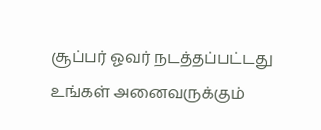சூப்பர் ஓவர் நடத்தப்பட்டது உங்கள் அனைவருக்கும்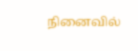நினைவில்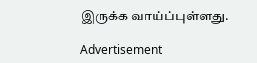இருக்க வாய்ப்புள்ளது.

Advertisement